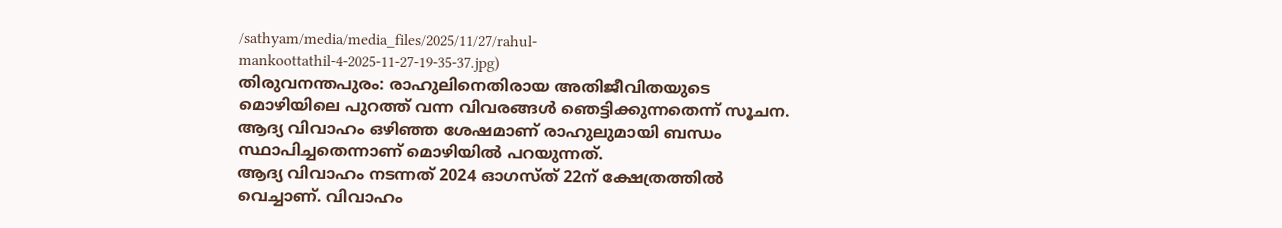/sathyam/media/media_files/2025/11/27/rahul-mankoottathil-4-2025-11-27-19-35-37.jpg)
തിരുവനന്തപുരം: രാഹുലിനെതിരായ അതിജീവിതയുടെ മൊഴിയിലെ പുറത്ത് വന്ന വിവരങ്ങൾ ഞെട്ടിക്കുന്നതെന്ന് സൂചന. ആദ്യ വിവാഹം ഒഴിഞ്ഞ ശേഷമാണ് രാഹുലുമായി ബന്ധം സ്ഥാപിച്ചതെന്നാണ് മൊഴിയിൽ പറയുന്നത്.
ആദ്യ വിവാഹം നടന്നത് 2024 ഓഗസ്ത് 22ന് ക്ഷേത്രത്തിൽ വെച്ചാണ്. വിവാഹം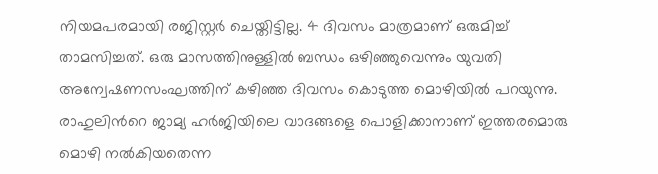നിയമപരമായി രജിസ്റ്റർ ചെയ്തിട്ടില്ല. 4 ദിവസം മാത്രമാണ് ഒരുമിച്ച് താമസിച്ചത്. ഒരു മാസത്തിനുള്ളിൽ ബന്ധം ഒഴിഞ്ഞുവെന്നും യുവതി അന്വേഷണസംഘത്തിന് കഴിഞ്ഞ ദിവസം കൊടുത്ത മൊഴിയിൽ പറയുന്നു.
രാഹുലിൻറെ ജാമ്യ ഹർജിയിലെ വാദങ്ങളെ പൊളിക്കാനാണ് ഇത്തരമൊരു മൊഴി നൽകിയതെന്ന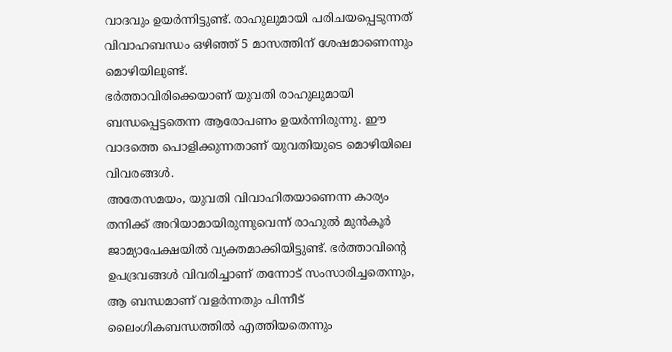വാദവും ഉയർന്നിട്ടുണ്ട്. രാഹുലുമായി പരിചയപ്പെടുന്നത് വിവാഹബന്ധം ഒഴിഞ്ഞ് 5 മാസത്തിന് ശേഷമാണെന്നും മൊഴിയിലുണ്ട്.
ഭർത്താവിരിക്കെയാണ് യുവതി രാഹുലുമായി ബന്ധപ്പെട്ടതെന്ന ആരോപണം ഉയർന്നിരുന്നു. ഈ വാദത്തെ പൊളിക്കുന്നതാണ് യുവതിയുടെ മൊഴിയിലെ വിവരങ്ങൾ.
അതേസമയം, യുവതി വിവാഹിതയാണെന്ന കാര്യം തനിക്ക് അറിയാമായിരുന്നുവെന്ന് രാഹുൽ മുൻകൂർ ജാമ്യാപേക്ഷയിൽ വ്യക്തമാക്കിയിട്ടുണ്ട്. ഭർത്താവിന്റെ ഉപദ്രവങ്ങൾ വിവരിച്ചാണ് തന്നോട് സംസാരിച്ചതെന്നും, ആ ബന്ധമാണ് വളർന്നതും പിന്നീട് ലൈംഗികബന്ധത്തിൽ എത്തിയതെന്നും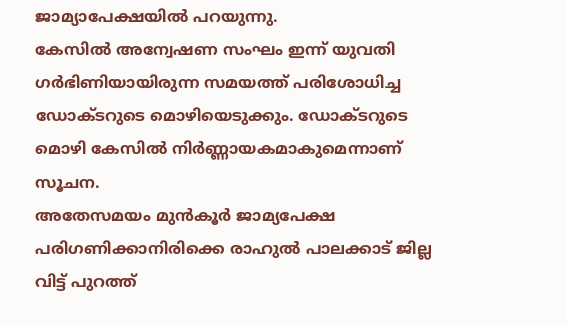ജാമ്യാപേക്ഷയിൽ പറയുന്നു.
കേസിൽ അന്വേഷണ സംഘം ഇന്ന് യുവതി ഗർഭിണിയായിരുന്ന സമയത്ത് പരിശോധിച്ച ഡോക്ടറുടെ മൊഴിയെടുക്കും. ഡോക്ടറുടെ മൊഴി കേസിൽ നിർണ്ണായകമാകുമെന്നാണ് സൂചന.
അതേസമയം മുൻകൂർ ജാമ്യപേക്ഷ പരിഗണിക്കാനിരിക്കെ രാഹുൽ പാലക്കാട് ജില്ല വിട്ട് പുറത്ത്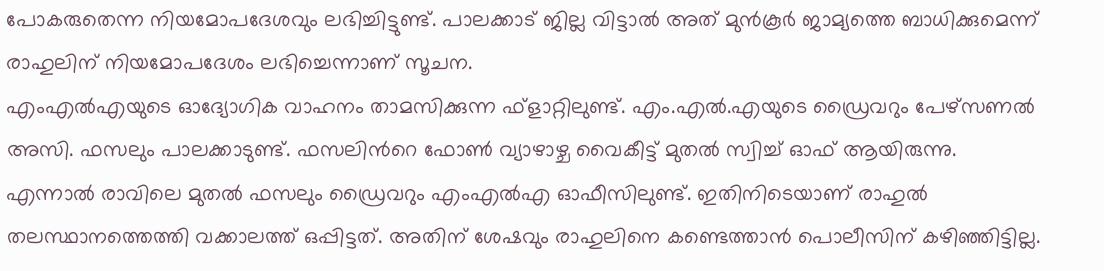പോകരുതെന്ന നിയമോപദേശവും ലഭിച്ചിട്ടുണ്ട്. പാലക്കാട് ജില്ല വിട്ടാൽ അത് മുൻകൂർ ജാമ്യത്തെ ബാധിക്കുമെന്ന് രാഹുലിന് നിയമോപദേശം ലഭിച്ചെന്നാണ് സൂചന.
എംഎൽഎയുടെ ഓദ്യോഗിക വാഹനം താമസിക്കുന്ന ഫ്ളാറ്റിലുണ്ട്. എം.എൽ.എയുടെ ഡ്രൈവറും പേഴ്സണൽ അസി. ഫസലും പാലക്കാടുണ്ട്. ഫസലിൻറെ ഫോൺ വ്യാഴാഴ്ച വൈകീട്ട് മുതൽ സ്വിച്ച് ഓഫ് ആയിരുന്നു.
എന്നാൽ രാവിലെ മുതൽ ഫസലും ഡ്രൈവറും എംഎൽഎ ഓഫീസിലുണ്ട്. ഇതിനിടെയാണ് രാഹുൽ തലസ്ഥാനത്തെത്തി വക്കാലത്ത് ഒപ്പിട്ടത്. അതിന് ശേഷവും രാഹുലിനെ കണ്ടെത്താൻ പൊലീസിന് കഴിഞ്ഞിട്ടില്ല.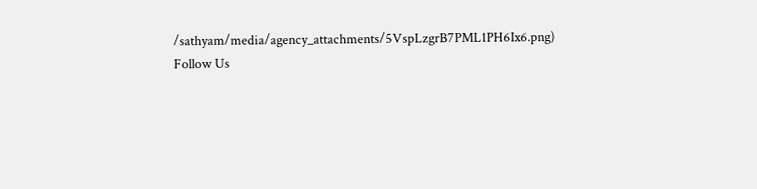/sathyam/media/agency_attachments/5VspLzgrB7PML1PH6Ix6.png)
Follow Us